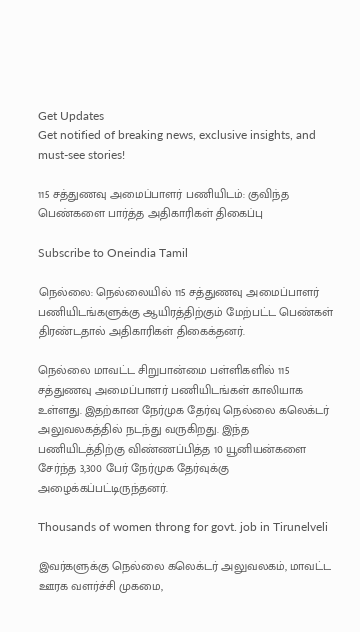Get Updates
Get notified of breaking news, exclusive insights, and must-see stories!

115 சத்துணவு அமைப்பாளர் பணியிடம்: குவிந்த பெண்களை பார்த்த அதிகாரிகள் திகைப்பு

Subscribe to Oneindia Tamil

நெல்லை: நெல்லையில் 115 சத்துணவு அமைப்பாளர் பணியிடங்களுக்கு ஆயிரத்திற்கும் மேற்பட்ட பெண்கள் திரண்டதால் அதிகாரிகள் திகைக்தனர்.

நெல்லை மாவட்ட சிறுபான்மை பள்ளிகளில் 115 சத்துணவு அமைப்பாளர் பணியிடங்கள் காலியாக உள்ளது. இதற்கான நேர்முக தேர்வு நெல்லை கலெக்டர் அலுவலகத்தில் நடந்து வருகிறது. இந்த பணியிடத்திற்கு விண்ணப்பித்த 10 யூனியன்களை சேர்ந்த 3,300 பேர் நேர்முக தேர்வுக்கு அழைக்கப்பட்டிருந்தனர்.

Thousands of women throng for govt. job in Tirunelveli

இவர்களுக்கு நெல்லை கலெக்டர் அலுவலகம், மாவட்ட ஊரக வளர்ச்சி முகமை,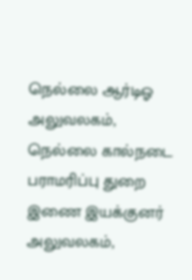நெல்லை ஆர்டிஓ அலுவலகம், நெல்லை கால்நடை பராமரிப்பு துறை இணை இயக்குனர் அலுவலகம்,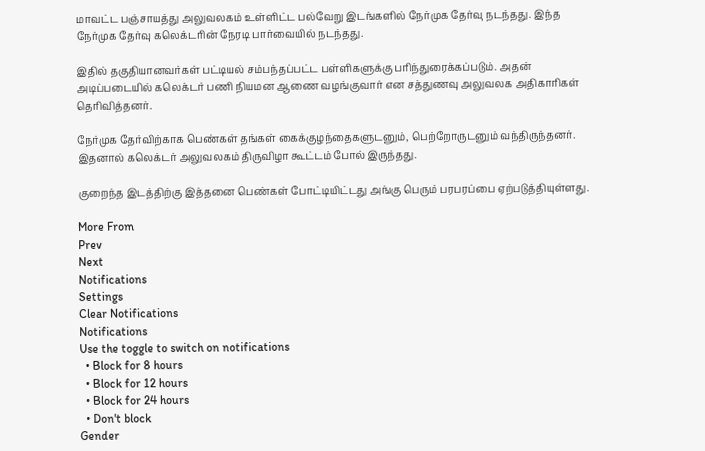மாவட்ட பஞ்சாயத்து அலுவலகம் உள்ளிட்ட பல்வேறு இடங்களில் நேர்முக தேர்வு நடந்தது. இந்த நேர்முக தேர்வு கலெக்டரின் நேரடி பார்வையில் நடந்தது.

இதில் தகுதியானவர்கள் பட்டியல் சம்பந்தப்பட்ட பள்ளிகளுக்கு பரிந்துரைக்கப்படும். அதன் அடிப்படையில் கலெக்டர் பணி நியமன ஆணை வழங்குவார் என சத்துணவு அலுவலக அதிகாரிகள் தெரிவித்தனர்.

நேர்முக தேர்விற்காக பெண்கள் தங்கள் கைக்குழந்தைகளுடனும், பெற்றோருடனும் வந்திருந்தனர். இதனால் கலெக்டர் அலுவலகம் திருவிழா கூட்டம் போல் இருந்தது.

குறைந்த இடத்திற்கு இத்தனை பெண்கள் போட்டியிட்டது அங்கு பெரும் பரபரப்பை ஏற்படுத்தியுள்ளது.

More From
Prev
Next
Notifications
Settings
Clear Notifications
Notifications
Use the toggle to switch on notifications
  • Block for 8 hours
  • Block for 12 hours
  • Block for 24 hours
  • Don't block
Gender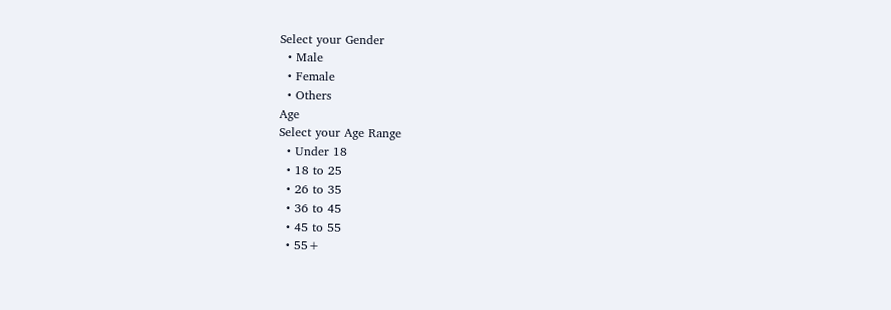Select your Gender
  • Male
  • Female
  • Others
Age
Select your Age Range
  • Under 18
  • 18 to 25
  • 26 to 35
  • 36 to 45
  • 45 to 55
  • 55+